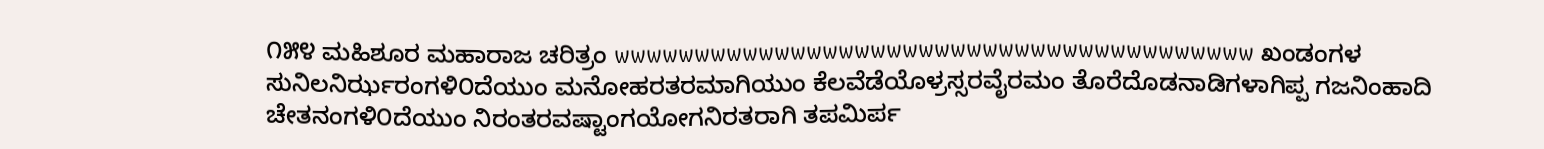೧೫೪ ಮಹಿಶೂರ ಮಹಾರಾಜ ಚರಿತ್ರಂ wwwwwwwwwwwwwwwwwwwwwwwwwwwwwwwwwwwwwwww ಖಂಡಂಗಳ ಸುನಿಲನಿರ್ಝರಂಗಳಿ೦ದೆಯುಂ ಮನೋಹರತರಮಾಗಿಯುಂ ಕೆಲವೆಡೆಯೊಳ್ರಸ್ಸರವೈರಮಂ ತೊರೆದೊಡನಾಡಿಗಳಾಗಿಪ್ಪ ಗಜನಿಂಹಾದಿ ಚೇತನಂಗಳಿ೦ದೆಯುಂ ನಿರಂತರವಷ್ಟಾಂಗಯೋಗನಿರತರಾಗಿ ತಪಮಿರ್ಪ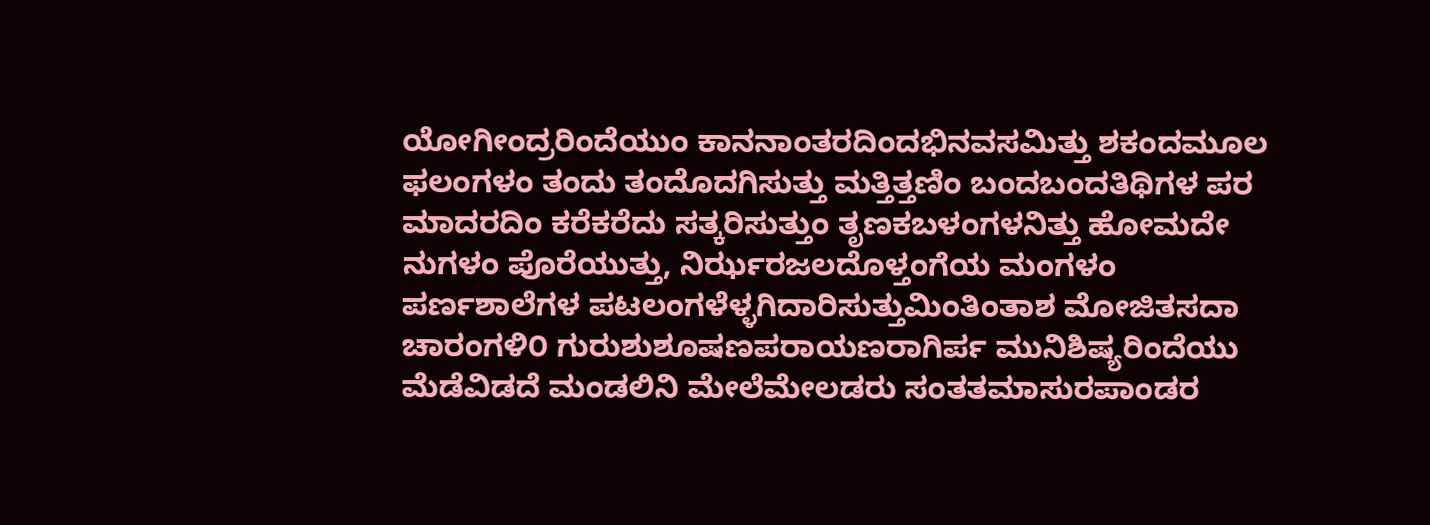ಯೋಗೀಂದ್ರರಿಂದೆಯುಂ ಕಾನನಾಂತರದಿಂದಭಿನವಸಮಿತ್ತು ಶಕಂದಮೂಲ ಫಲಂಗಳಂ ತಂದು ತಂದೊದಗಿಸುತ್ತು ಮತ್ತಿತ್ತಣಿಂ ಬಂದಬಂದತಿಥಿಗಳ ಪರ ಮಾದರದಿಂ ಕರೆಕರೆದು ಸತ್ಕರಿಸುತ್ತುಂ ತೃಣಕಬಳಂಗಳನಿತ್ತು ಹೋಮದೇ ನುಗಳಂ ಪೊರೆಯುತ್ತು, ನಿರ್ಝರಜಲದೊಳ್ತಂಗೆಯ ಮಂಗಳಂ ಪರ್ಣಶಾಲೆಗಳ ಪಟಲಂಗಳೆಳ್ಳಗಿದಾರಿಸುತ್ತುಮಿಂತಿಂತಾಶ ಮೋಜಿತಸದಾ ಚಾರಂಗಳಿ೦ ಗುರುಶುಶೂಷಣಪರಾಯಣರಾಗಿರ್ಪ ಮುನಿಶಿಷ್ಯರಿಂದೆಯು ಮೆಡೆವಿಡದೆ ಮಂಡಲಿನಿ ಮೇಲೆಮೇಲಡರು ಸಂತತಮಾಸುರಪಾಂಡರ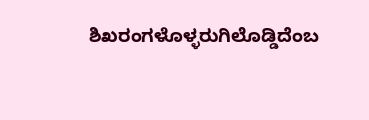ಶಿಖರಂಗಳೊಳ್ಳರುಗಿಲೊಡ್ಡಿದೆಂಬ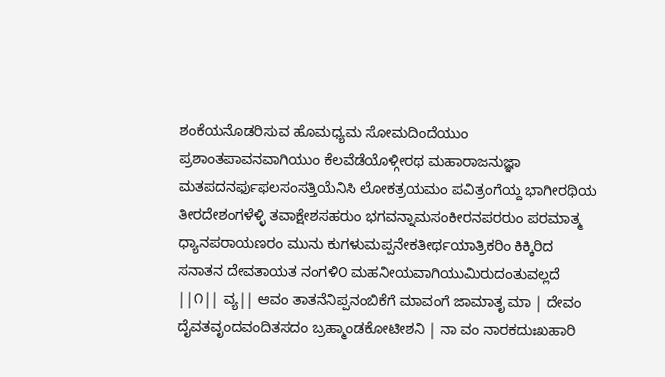ಶಂಕೆಯನೊಡರಿಸುವ ಹೊಮಧ್ಯಮ ಸೋಮದಿಂದೆಯುಂ ಪ್ರಶಾಂತಪಾವನವಾಗಿಯುಂ ಕೆಲವೆಡೆಯೊಳ್ಗೀರಥ ಮಹಾರಾಜನುಜ್ಞಾ ಮತಪದನರ್ಫುಫಲಸಂಸತ್ತಿಯೆನಿಸಿ ಲೋಕತ್ರಯಮಂ ಪವಿತ್ರಂಗೆಯ್ದ ಭಾಗೀರಥಿಯ ತೀರದೇಶಂಗಳೆಳ್ಳಿ ತವಾಕ್ಷೇಶಸಹರುಂ ಭಗವನ್ನಾಮಸಂಕೀರನಪರರುಂ ಪರಮಾತ್ಮ ಧ್ಯಾನಪರಾಯಣರಂ ಮುನು ಕುಗಳುಮಪ್ಪನೇಕತೀರ್ಥಯಾತ್ರಿಕರಿಂ ಕಿಕ್ಕಿರಿದ ಸನಾತನ ದೇವತಾಯತ ನಂಗಳಿ೦ ಮಹನೀಯವಾಗಿಯುಮಿರುದಂತುವಲ್ಲದೆ ||೧|| ವ್ಯ|| ಆವಂ ತಾತನೆನಿಪ್ಪನಂಬಿಕೆಗೆ ಮಾವಂಗೆ ಜಾಮಾತೃ ಮಾ | ದೇವಂ ದೈವತವೃಂದವಂದಿತಸದಂ ಬ್ರಹ್ಮಾಂಡಕೋಟೀಶನಿ | ನಾ ವಂ ನಾರಕದುಃಖಹಾರಿ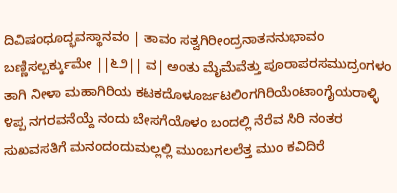ದಿವಿಷಂಧೂದ್ಭವಸ್ಥಾನವಂ | ತಾವಂ ಸತ್ವಗಿರೀಂದ್ರನಾತನನುಭಾವಂ ಬಣ್ಣಿಸಲ್ಪರ್ಕ್ಕುಮೇ ||೬೨|| ವ| ಅಂತು ಮೈಮೆವೆತ್ತು ಪೂರಾಪರಸಮುದ್ರಂಗಳಂ ತಾಗಿ ನೀಳಾ ಮಹಾಗಿರಿಯ ಕಟಕದೊಳೂರ್ಜಟಲಿಂಗಗಿರಿಯೆಂಟಾಂಗೈಯರಾಳ್ಳಿ ೪ಪ್ಪ ನಗರವನೆಯ್ದೆ ನಂದು ಬೇಸಗೆಯೊಳಂ ಬಂದಲ್ಲಿ ನೆರೆವ ಸಿರಿ ನಂತರ ಸುಖವಸತಿಗೆ ಮನಂದಂದುಮಲ್ಲಲ್ಲಿ ಮುಂಬಗಲಲೆತ್ತ ಮುಂ ಕವಿದಿರೆ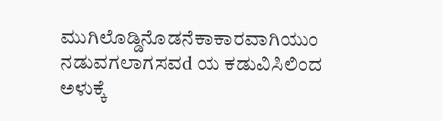ಮುಗಿಲೊಡ್ಡಿನೊಡನೆಕಾಕಾರವಾಗಿಯುಂ ನಡುವಗಲಾಗಸವd ಯ ಕಡುವಿಸಿಲಿಂದ ಅಳುಕ್ಕೆ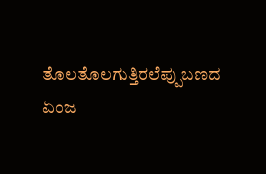ತೊಲತೊಲಗುತ್ತಿರಲೆಪ್ಪುಬಣದ ಏಂಜ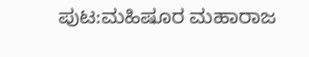ಪುಟ:ಮಹಿಷೂರ ಮಹಾರಾಜ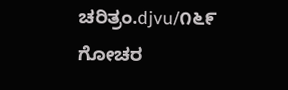ಚರಿತ್ರಂ.djvu/೧೬೯
ಗೋಚರ